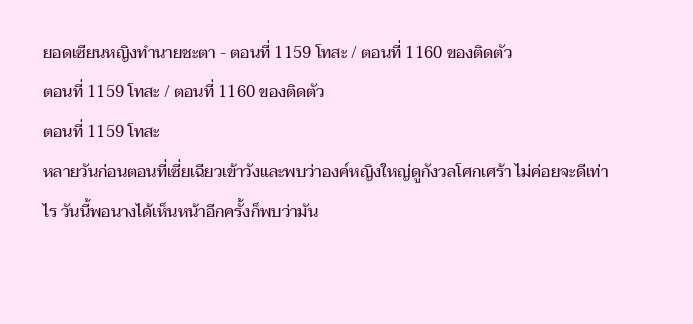ยอดเซียนหญิงทำนายชะตา - ตอนที่ 1159 โทสะ / ตอนที่ 1160 ของติดตัว
ตอนที่ 1159 โทสะ / ตอนที่ 1160 ของติดตัว
ตอนที่ 1159 โทสะ
หลายวันก่อนตอนที่เซี่ยเฉียวเข้าวังและพบว่าองค์หญิงใหญ่ดูกังวลโศกเศร้า ไม่ค่อยจะดีเท่าไร วันนี้พอนางได้เห็นหน้าอีกครั้งก็พบว่ามัน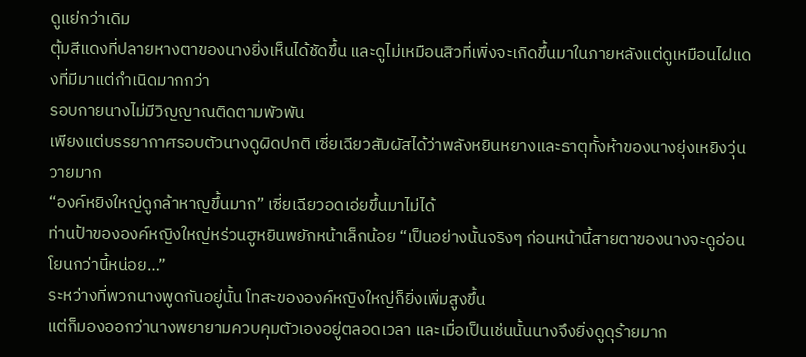ดูแย่กว่าเดิม
ตุ้มสีแดงที่ปลายหางตาของนางยิ่งเห็นได้ชัดขึ้น และดูไม่เหมือนสิวที่เพิ่งจะเกิดขึ้นมาในภายหลังแต่ดูเหมือนไฝแดงที่มีมาแต่กำเนิดมากกว่า
รอบกายนางไม่มีวิญญาณติดตามพัวพัน
เพียงแต่บรรยากาศรอบตัวนางดูผิดปกติ เซี่ยเฉียวสัมผัสได้ว่าพลังหยินหยางและธาตุทั้งห้าของนางยุ่งเหยิงวุ่นวายมาก
“องค์หยิงใหญ่ดูกล้าหาญขึ้นมาก” เซี่ยเฉียวอดเอ่ยขึ้นมาไม่ได้
ท่านป้าขององค์หญิงใหญ่หร่วนฮูหยินพยักหน้าเล็กน้อย “เป็นอย่างนั้นจริงๆ ก่อนหน้านี้สายตาของนางจะดูอ่อนโยนกว่านี้หน่อย…”
ระหว่างที่พวกนางพูดกันอยู่นั้น โทสะขององค์หญิงใหญ่ก็ยิ่งเพิ่มสูงขึ้น
แต่ก็มองออกว่านางพยายามควบคุมตัวเองอยู่ตลอดเวลา และเมื่อเป็นเช่นนั้นนางจึงยิ่งดูดุร้ายมาก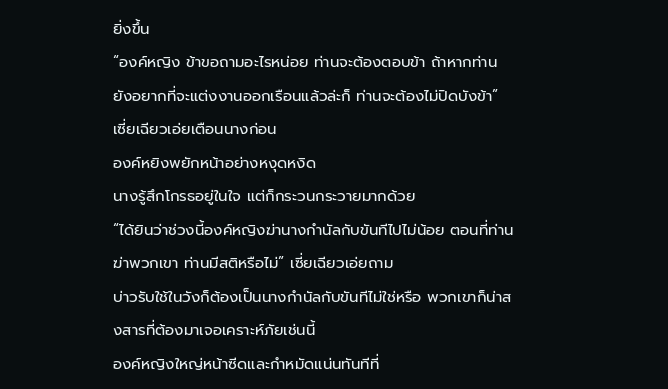ยิ่งขึ้น
“องค์หญิง ข้าขอถามอะไรหน่อย ท่านจะต้องตอบข้า ถ้าหากท่านยังอยากที่จะแต่งงานออกเรือนแล้วล่ะก็ ท่านจะต้องไม่ปิดบังข้า” เซี่ยเฉียวเอ่ยเตือนนางก่อน
องค์หยิงพยักหน้าอย่างหงุดหงิด
นางรู้สึกโกรธอยู่ในใจ แต่ก็กระวนกระวายมากด้วย
“ได้ยินว่าช่วงนี้องค์หญิงฆ่านางกำนัลกับขันทีไปไม่น้อย ตอนที่ท่านฆ่าพวกเขา ท่านมีสติหรือไม่” เซี่ยเฉียวเอ่ยถาม
บ่าวรับใช้ในวังก็ต้องเป็นนางกำนัลกับขันทีไม่ใช่หรือ พวกเขาก็น่าสงสารที่ต้องมาเจอเคราะห์ภัยเช่นนี้
องค์หญิงใหญ่หน้าซีดและกำหมัดแน่นทันทีที่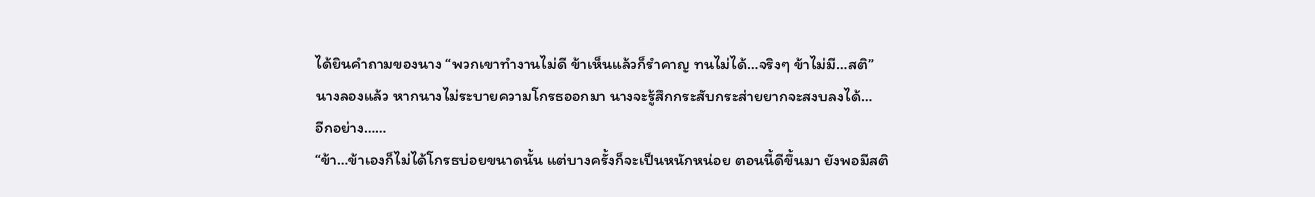ได้ยินคำถามของนาง “พวกเขาทำงานไม่ดี ข้าเห็นแล้วก็รำคาญ ทนไม่ได้…จริงๆ ข้าไม่มี…สติ”
นางลองแล้ว หากนางไม่ระบายความโกรธออกมา นางจะรู้สึกกระสับกระส่ายยากจะสงบลงได้…
อีกอย่าง……
“ข้า…ข้าเองก็ไม่ได้โกรธบ่อยขนาดนั้น แต่บางครั้งก็จะเป็นหนักหน่อย ตอนนี้ดีขึ้นมา ยังพอมีสติ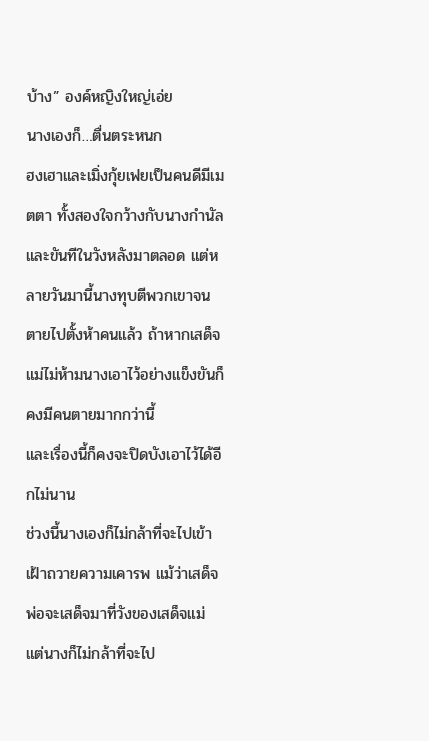บ้าง” องค์หญิงใหญ่เอ่ย
นางเองก็…ตื่นตระหนก
ฮงเฮาและเมิ่งกุ้ยเฟยเป็นคนดีมีเมตตา ทั้งสองใจกว้างกับนางกำนัลและขันทีในวังหลังมาตลอด แต่หลายวันมานี้นางทุบตีพวกเขาจนตายไปตั้งห้าคนแล้ว ถ้าหากเสด็จแม่ไม่ห้ามนางเอาไว้อย่างแข็งขันก็คงมีคนตายมากกว่านี้
และเรื่องนี้ก็คงจะปิดบังเอาไว้ได้อีกไม่นาน
ช่วงนี้นางเองก็ไม่กล้าที่จะไปเข้าเฝ้าถวายความเคารพ แม้ว่าเสด็จพ่อจะเสด็จมาที่วังของเสด็จแม่ แต่นางก็ไม่กล้าที่จะไป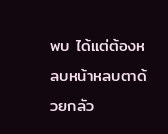พบ ได้แต่ต้องหลบหน้าหลบตาด้วยกลัว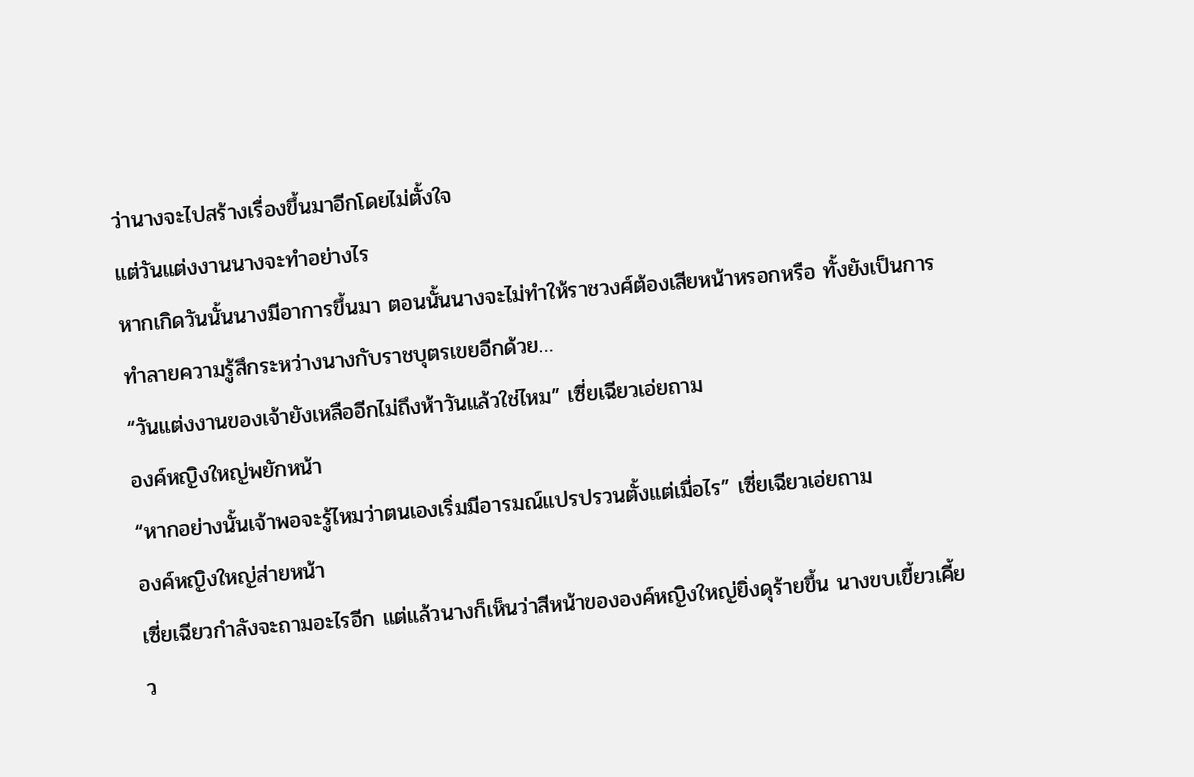ว่านางจะไปสร้างเรื่องขึ้นมาอีกโดยไม่ตั้งใจ
แต่วันแต่งงานนางจะทำอย่างไร
หากเกิดวันนั้นนางมีอาการขึ้นมา ตอนนั้นนางจะไม่ทำให้ราชวงศ์ต้องเสียหน้าหรอกหรือ ทั้งยังเป็นการทำลายความรู้สึกระหว่างนางกับราชบุตรเขยอีกด้วย…
“วันแต่งงานของเจ้ายังเหลืออีกไม่ถึงห้าวันแล้วใช่ไหม” เซี่ยเฉียวเอ่ยถาม
องค์หญิงใหญ่พยักหน้า
“หากอย่างนั้นเจ้าพอจะรู้ไหมว่าตนเองเริ่มมีอารมณ์แปรปรวนตั้งแต่เมื่อไร” เซี่ยเฉียวเอ่ยถาม
องค์หญิงใหญ่ส่ายหน้า
เซี่ยเฉียวกำลังจะถามอะไรอีก แต่แล้วนางก็เห็นว่าสีหน้าขององค์หญิงใหญ่ยิ่งดุร้ายขึ้น นางขบเขี้ยวเคี้ยว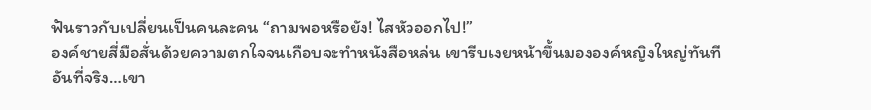ฟันราวกับเปลี่ยนเป็นคนละคน “ถามพอหรือยัง! ไสหัวออกไป!”
องค์ชายสี่มือสั่นด้วยความตกใจจนเกือบจะทำหนังสือหล่น เขารีบเงยหน้าขึ้นมององค์หญิงใหญ่ทันที
อันที่จริง…เขา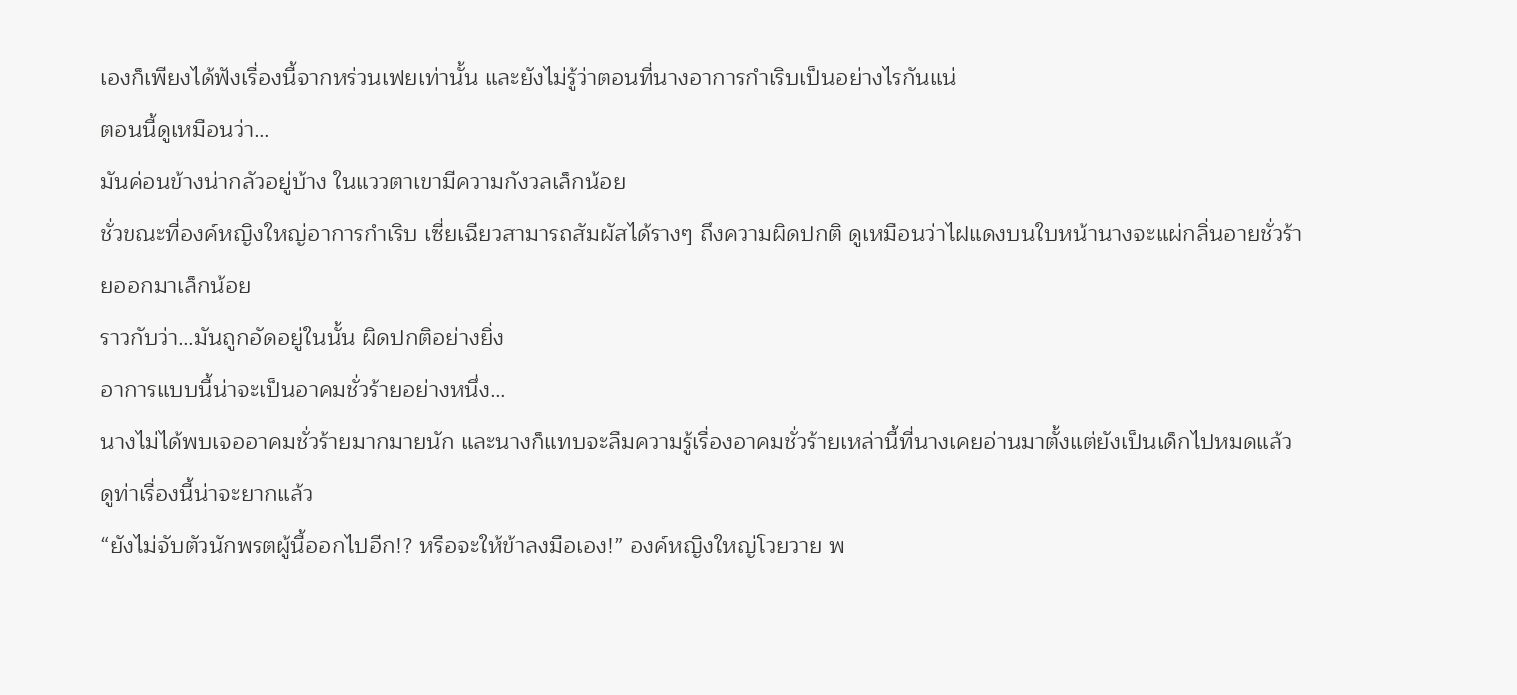เองก็เพียงได้ฟังเรื่องนี้จากหร่วนเฟยเท่านั้น และยังไม่รู้ว่าตอนที่นางอาการกำเริบเป็นอย่างไรกันแน่
ตอนนี้ดูเหมือนว่า…
มันค่อนข้างน่ากลัวอยู่บ้าง ในแววตาเขามีความกังวลเล็กน้อย
ชั่วขณะที่องค์หญิงใหญ่อาการกำเริบ เซี่ยเฉียวสามารถสัมผัสได้รางๆ ถึงความผิดปกติ ดูเหมือนว่าไฝแดงบนใบหน้านางจะแผ่กลิ่นอายชั่วร้ายออกมาเล็กน้อย
ราวกับว่า…มันถูกอัดอยู่ในนั้น ผิดปกติอย่างยิ่ง
อาการแบบนี้น่าจะเป็นอาคมชั่วร้ายอย่างหนึ่ง…
นางไม่ได้พบเจออาคมชั่วร้ายมากมายนัก และนางก็แทบจะลืมความรู้เรื่องอาคมชั่วร้ายเหล่านี้ที่นางเคยอ่านมาตั้งแต่ยังเป็นเด็กไปหมดแล้ว ดูท่าเรื่องนี้น่าจะยากแล้ว
“ยังไม่จับตัวนักพรตผู้นี้ออกไปอีก!? หรือจะให้ข้าลงมือเอง!” องค์หญิงใหญ่โวยวาย พ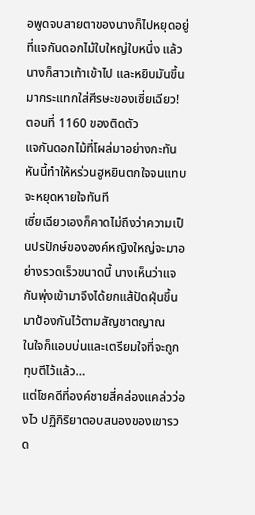อพูดจบสายตาของนางก็ไปหยุดอยู่ที่แจกันดอกไม้ใบใหญ่ใบหนึ่ง แล้วนางก็สาวเท้าเข้าไป และหยิบมันขึ้นมากระแทกใส่ศีรษะของเซี่ยเฉียว!
ตอนที่ 1160 ของติดตัว
แจกันดอกไม้ที่โผล่มาอย่างกะทันหันนี้ทำให้หร่วนฮูหยินตกใจจนแทบจะหยุดหายใจทันที
เซี่ยเฉียวเองก็คาดไม่ถึงว่าความเป็นปรปักษ์ขององค์หญิงใหญ่จะมาอย่างรวดเร็วขนาดนี้ นางเห็นว่าแจกันพุ่งเข้ามาจึงได้ยกแส้ปัดฝุ่นขึ้นมาป้องกันไว้ตามสัญชาตญาณ
ในใจก็แอบบ่นและเตรียมใจที่จะถูกทุบตีไว้แล้ว…
แต่โชคดีที่องค์ชายสี่คล่องแคล่วว่องไว ปฏิกิริยาตอบสนองของเขารวด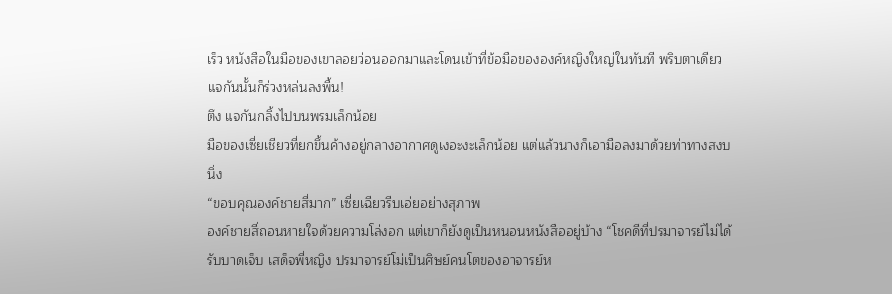เร็ว หนังสือในมือของเขาลอยว่อนออกมาและโดนเข้าที่ข้อมือขององค์หญิงใหญ่ในทันที พริบตาเดียวแจกันนั้นก็ร่วงหล่นลงพื้น!
ตึง แจกันกลิ้งไปบนพรมเล็กน้อย
มือของเซี่ยเชียวที่ยกขึ้นค้างอยู่กลางอากาศดูเงอะงะเล็กน้อย แต่แล้วนางก็เอามือลงมาด้วยท่าทางสงบนิ่ง
“ขอบคุณองค์ชายสี่มาก” เซี่ยเฉียวรีบเอ่ยอย่างสุภาพ
องค์ชายสี่ถอนหายใจด้วยความโล่งอก แต่เขาก็ยังดูเป็นหนอนหนังสืออยู่บ้าง “โชคดีที่ปรมาจารย์ไม่ได้รับบาดเจ็บ เสด็จพี่หญิง ปรมาจารย์โม่เป็นศิษย์คนโตของอาจารย์ห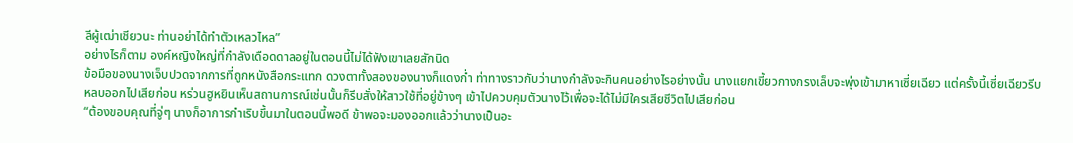ลีผู้เฒ่าเชียวนะ ท่านอย่าได้ทำตัวเหลวไหล”
อย่างไรก็ตาม องค์หญิงใหญ่ที่กำลังเดือดดาลอยู่ในตอนนี้ไม่ได้ฟังเขาเลยสักนิด
ข้อมือของนางเจ็บปวดจากการที่ถูกหนังสือกระแทก ดวงตาทั้งสองของนางก็แดงก่ำ ท่าทางราวกับว่านางกำลังจะกินคนอย่างไรอย่างนั้น นางแยกเขี้ยวกางกรงเล็บจะพุ่งเข้ามาหาเซี่ยเฉียว แต่ครั้งนี้เซี่ยเฉียวรีบหลบออกไปเสียก่อน หร่วนฮูหยินเห็นสถานการณ์เช่นนั้นก็รีบสั่งให้สาวใช้ที่อยู่ข้างๆ เข้าไปควบคุมตัวนางไว้เพื่อจะได้ไม่มีใครเสียชีวิตไปเสียก่อน
“ต้องขอบคุณที่จู่ๆ นางก็อาการกำเริบขึ้นมาในตอนนี้พอดี ข้าพอจะมองออกแล้วว่านางเป็นอะ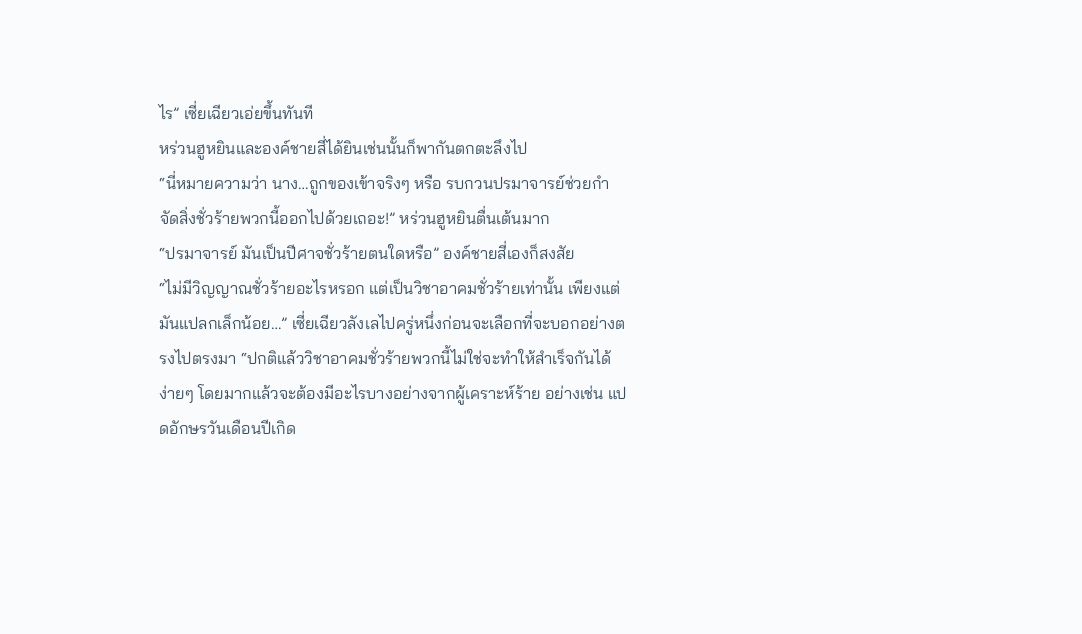ไร” เซี่ยเฉียวเอ่ยขึ้นทันที
หร่วนฮูหยินและองค์ชายสี่ได้ยินเช่นนั้นก็พากันตกตะลึงไป
“นี่หมายความว่า นาง…ถูกของเข้าจริงๆ หรือ รบกวนปรมาจารย์ช่วยกำจัดสิ่งชั่วร้ายพวกนี้ออกไปด้วยเถอะ!” หร่วนฮูหยินตื่นเต้นมาก
“ปรมาจารย์ มันเป็นปีศาจชั่วร้ายตนใดหรือ” องค์ชายสี่เองก็สงสัย
“ไม่มีวิญญาณชั่วร้ายอะไรหรอก แต่เป็นวิชาอาคมชั่วร้ายเท่านั้น เพียงแต่มันแปลกเล็กน้อย…” เซี่ยเฉียวลังเลไปครู่หนึ่งก่อนจะเลือกที่จะบอกอย่างตรงไปตรงมา “ปกติแล้ววิชาอาคมชั่วร้ายพวกนี้ไม่ใช่จะทำให้สำเร็จกันได้ง่ายๆ โดยมากแล้วจะต้องมีอะไรบางอย่างจากผู้เคราะห์ร้าย อย่างเช่น แปดอักษรวันเดือนปีเกิด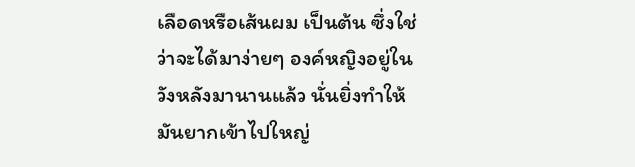เลือดหรือเส้นผม เป็นต้น ซึ่งใช่ว่าจะได้มาง่ายๆ องค์หญิงอยู่ในวังหลังมานานแล้ว นั่นยิ่งทำให้มันยากเข้าไปใหญ่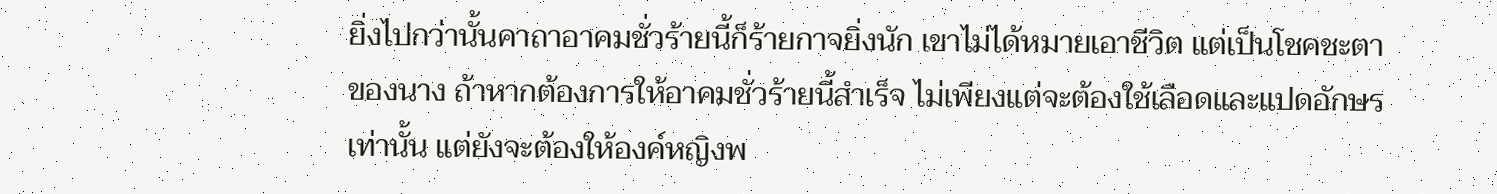ยิ่งไปกว่านั้นคาถาอาคมชั่วร้ายนี้ก็ร้ายกาจยิ่งนัก เขาไม่ได้หมายเอาชีวิต แต่เป็นโชคชะตาของนาง ถ้าหากต้องการให้อาคมชั่วร้ายนี้สำเร็จ ไม่เพียงแต่จะต้องใช้เลือดและแปดอักษรเท่านั้น แต่ยังจะต้องให้องค์หญิงพ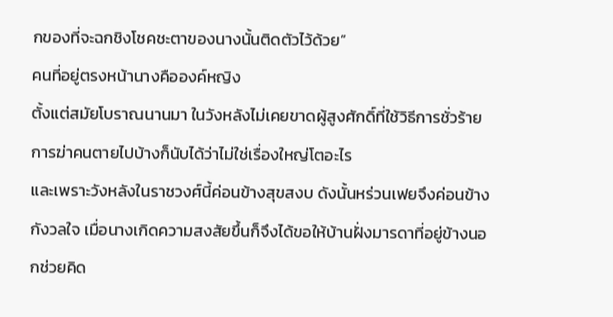กของที่จะฉกชิงโชคชะตาของนางนั้นติดตัวไว้ด้วย”
คนที่อยู่ตรงหน้านางคือองค์หญิง
ตั้งแต่สมัยโบราณนานมา ในวังหลังไม่เคยขาดผู้สูงศักดิ์ที่ใช้วิธีการชั่วร้าย การฆ่าคนตายไปบ้างก็นับได้ว่าไม่ใช่เรื่องใหญ่โตอะไร
และเพราะวังหลังในราชวงศ์นี้ค่อนข้างสุขสงบ ดังนั้นหร่วนเฟยจึงค่อนข้างกังวลใจ เมื่อนางเกิดความสงสัยขึ้นก็จึงได้ขอให้บ้านฝั่งมารดาที่อยู่ข้างนอกช่วยคิด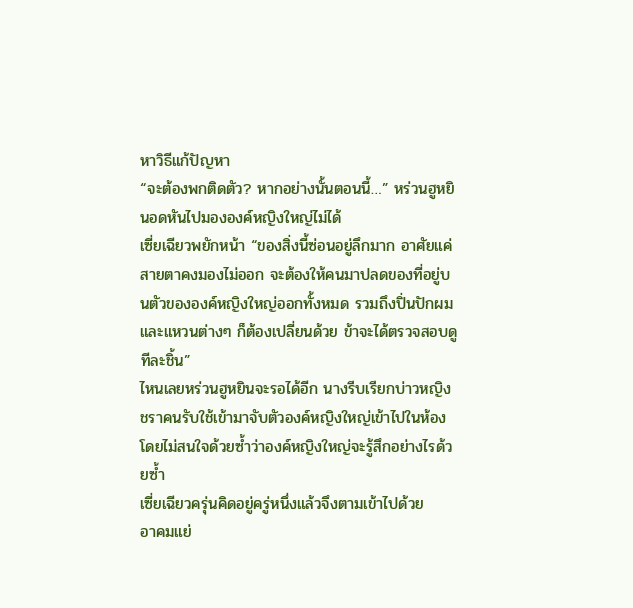หาวิธีแก้ปัญหา
“จะต้องพกติดตัว? หากอย่างนั้นตอนนี้…” หร่วนฮูหยินอดหันไปมององค์หญิงใหญ่ไม่ได้
เซี่ยเฉียวพยักหน้า “ของสิ่งนี้ซ่อนอยู่ลึกมาก อาศัยแค่สายตาคงมองไม่ออก จะต้องให้คนมาปลดของที่อยู่บนตัวขององค์หญิงใหญ่ออกทั้งหมด รวมถึงปิ่นปักผมและแหวนต่างๆ ก็ต้องเปลี่ยนด้วย ข้าจะได้ตรวจสอบดูทีละชิ้น”
ไหนเลยหร่วนฮูหยินจะรอได้อีก นางรีบเรียกบ่าวหญิงชราคนรับใช้เข้ามาจับตัวองค์หญิงใหญ่เข้าไปในห้องโดยไม่สนใจด้วยซ้ำว่าองค์หญิงใหญ่จะรู้สึกอย่างไรด้วยซ้ำ
เซี่ยเฉียวครุ่นคิดอยู่ครู่หนึ่งแล้วจึงตามเข้าไปด้วย
อาคมแย่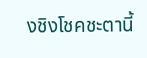งชิงโชคชะตานี้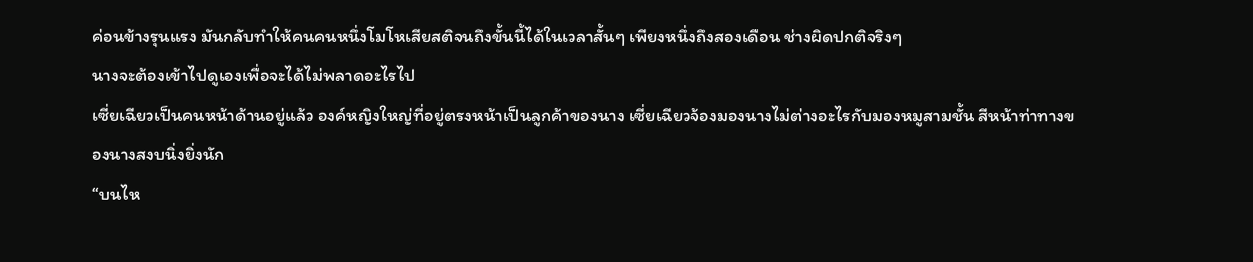ค่อนข้างรุนแรง มันกลับทำให้คนคนหนึ่งโมโหเสียสติจนถึงขั้นนี้ได้ในเวลาสั้นๆ เพียงหนึ่งถึงสองเดือน ช่างผิดปกติจริงๆ
นางจะต้องเข้าไปดูเองเพื่อจะได้ไม่พลาดอะไรไป
เซี่ยเฉียวเป็นคนหน้าด้านอยู่แล้ว องค์หญิงใหญ่ที่อยู่ตรงหน้าเป็นลูกค้าของนาง เซี่ยเฉียวจ้องมองนางไม่ต่างอะไรกับมองหมูสามชั้น สีหน้าท่าทางของนางสงบนิ่งยิ่งนัก
“บนไห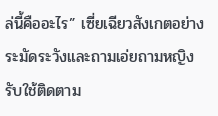ล่นี้คืออะไร” เซี่ยเฉียวสังเกตอย่างระมัดระวังและถามเอ่ยถามหญิงรับใช้ติดตาม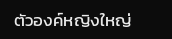ตัวองค์หญิงใหญ่